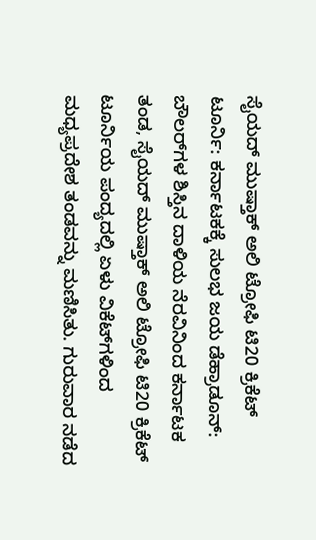ಸೈಯದ್‌ ಮುಷ್ತಾಕ್‌ ಅಲಿ ಟ್ರೋಫಿ ಟಿ20 ಕ್ರಿಕೆಟ್‌ ಟೂರ್ನಿ: ಕರ್ನಾಟಕಕ್ಕೆ ಸುಲಭ ಜಯ ಡೆಹ್ರಾಡೂನ್‌: ಬೌಲರ್‌ಗಳ ಶಿಸ್ತಿನ ದಾಳಿಯ ನೆರವಿನಿಂದ ಕರ್ನಾಟಕ ತಂಡ, ಸೈಯದ್‌ ಮುಷ್ತಾಕ್‌ ಅಲಿ ಟ್ರೋಫಿ ಟಿ20 ಕ್ರಿಕೆಟ್‌ ಟೂರ್ನಿಯ ಪಂದ್ಯದಲ್ಲಿ ಏಳು ವಿಕೆಟ್‌ಗಳಿಂದ ಮಧ್ಯಪ್ರದೇಶ ತಂಡವನ್ನು ಮಣಿಸಿತು. ಗುರುವಾರ ನಡೆದ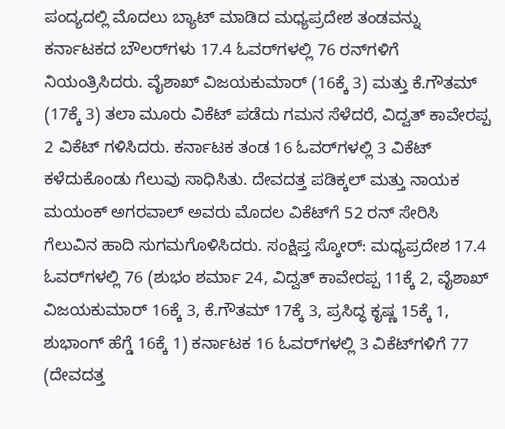ಪಂದ್ಯದಲ್ಲಿ ಮೊದಲು ಬ್ಯಾಟ್‌ ಮಾಡಿದ ಮಧ್ಯಪ್ರದೇಶ ತಂಡವನ್ನು ಕರ್ನಾಟಕದ ಬೌಲರ್‌ಗಳು 17.4 ಓವರ್‌ಗಳಲ್ಲಿ 76 ರನ್‌ಗಳಿಗೆ ನಿಯಂತ್ರಿಸಿದರು. ವೈಶಾಖ್‌ ವಿಜಯಕುಮಾರ್‌ (16ಕ್ಕೆ 3) ಮತ್ತು ಕೆ.ಗೌತಮ್‌ (17ಕ್ಕೆ 3) ತಲಾ ಮೂರು ವಿಕೆಟ್‌ ಪಡೆದು ಗಮನ ಸೆಳೆದರೆ, ವಿದ್ವತ್‌ ಕಾವೇರಪ್ಪ 2 ವಿಕೆಟ್‌ ಗಳಿಸಿದರು. ಕರ್ನಾಟಕ ತಂಡ 16 ಓವರ್‌ಗಳಲ್ಲಿ 3 ವಿಕೆಟ್‌ ಕಳೆದುಕೊಂಡು ಗೆಲುವು ಸಾಧಿಸಿತು. ದೇವದತ್ತ ಪಡಿಕ್ಕಲ್‌ ಮತ್ತು ನಾಯಕ ಮಯಂಕ್‌ ಅಗರವಾಲ್‌ ಅವರು ಮೊದಲ ವಿಕೆಟ್‌ಗೆ 52 ರನ್‌ ಸೇರಿಸಿ ಗೆಲುವಿನ ಹಾದಿ ಸುಗಮಗೊಳಿಸಿದರು. ಸಂಕ್ಷಿಪ್ತ ಸ್ಕೋರ್‌: ಮಧ್ಯಪ್ರದೇಶ 17.4 ಓವರ್‌ಗಳಲ್ಲಿ 76 (ಶುಭಂ ಶರ್ಮಾ 24, ವಿದ್ವತ್‌ ಕಾವೇರಪ್ಪ 11ಕ್ಕೆ 2, ವೈಶಾಖ್‌ ವಿಜಯಕುಮಾರ್‌ 16ಕ್ಕೆ 3, ಕೆ.ಗೌತಮ್‌ 17ಕ್ಕೆ 3, ಪ್ರಸಿದ್ಧ ಕೃಷ್ಣ 15ಕ್ಕೆ 1, ಶುಭಾಂಗ್‌ ಹೆಗ್ಡೆ 16ಕ್ಕೆ 1) ಕರ್ನಾಟಕ 16 ಓವರ್‌ಗಳಲ್ಲಿ 3 ವಿಕೆಟ್‌ಗಳಿಗೆ 77 (ದೇವದತ್ತ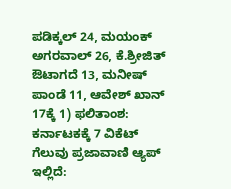ಪಡಿಕ್ಕಲ್‌ 24, ಮಯಂಕ್ ಅಗರವಾಲ್‌ 26, ಕೆ.ಶ್ರೀಜಿತ್‌ ಔಟಾಗದೆ 13, ಮನೀಷ್‌ ಪಾಂಡೆ 11, ಆವೇಶ್‌ ಖಾನ್‌ 17ಕ್ಕೆ 1) ಫಲಿತಾಂಶ: ಕರ್ನಾಟಕಕ್ಕೆ 7 ವಿಕೆಟ್‌ ಗೆಲುವು ಪ್ರಜಾವಾಣಿ ಆ್ಯಪ್ ಇಲ್ಲಿದೆ: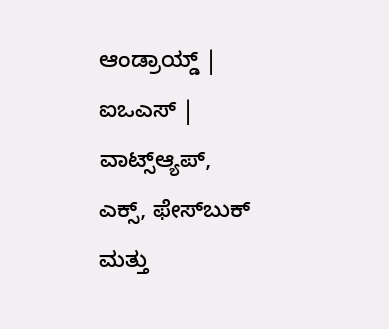ಆಂಡ್ರಾಯ್ಡ್ | ಐಒಎಸ್ | ವಾಟ್ಸ್ಆ್ಯಪ್, ಎಕ್ಸ್, ಫೇಸ್‌ಬುಕ್ ಮತ್ತು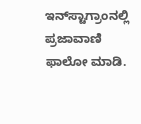ಇನ್‌ಸ್ಟಾಗ್ರಾಂನಲ್ಲಿ ಪ್ರಜಾವಾಣಿ ಫಾಲೋ ಮಾಡಿ.